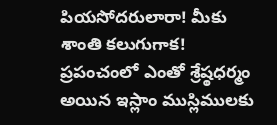పియసోదరులారా! మీకు శాంతి కలుగుగాక!
ప్రపంచంలో ఎంతో శ్రేష్ఠధర్మం అయిన ఇస్లాం ముస్లిములకు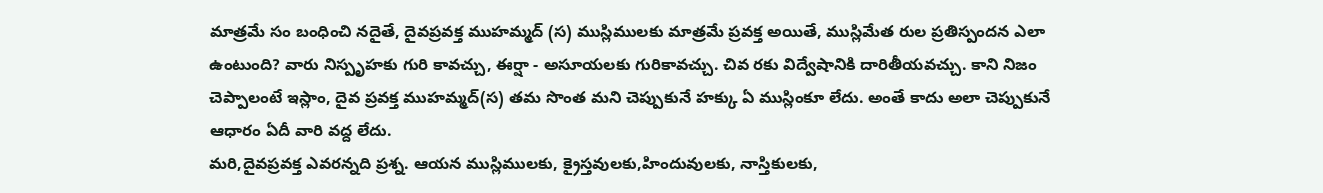మాత్రమే సం బంధించి నదైతే, దైవప్రవక్త ముహమ్మద్ (స) ముస్లిములకు మాత్రమే ప్రవక్త అయితే, ముస్లిమేత రుల ప్రతిస్పందన ఎలా ఉంటుంది? వారు నిస్పృహకు గురి కావచ్చు, ఈర్షా - అసూయలకు గురికావచ్చు. చివ రకు విద్వేషానికి దారితీయవచ్చు. కాని నిజం చెప్పాలంటే ఇస్లాం, దైవ ప్రవక్త ముహమ్మద్(స) తమ సొంత మని చెప్పుకునే హక్కు ఏ ముస్లింకూ లేదు. అంతే కాదు అలా చెప్పుకునే ఆధారం ఏదీ వారి వద్ద లేదు.
మరి,దైవప్రవక్త ఎవరన్నది ప్రశ్న. ఆయన ముస్లిములకు, క్రైస్తవులకు,హిందువులకు, నాస్తికులకు,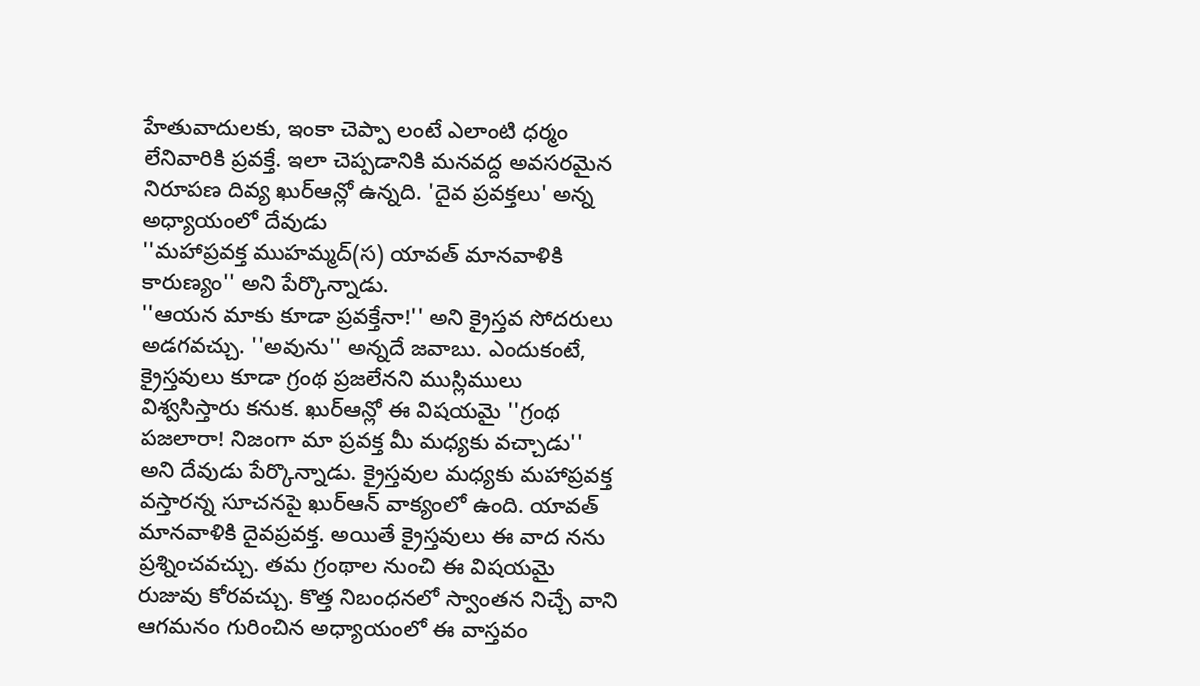హేతువాదులకు, ఇంకా చెప్పా లంటే ఎలాంటి ధర్మం లేనివారికి ప్రవక్తే. ఇలా చెప్పడానికి మనవద్ద అవసరమైన నిరూపణ దివ్య ఖుర్ఆన్లో ఉన్నది. 'దైవ ప్రవక్తలు' అన్న అధ్యాయంలో దేవుడు
''మహాప్రవక్త ముహమ్మద్(స) యావత్ మానవాళికి కారుణ్యం'' అని పేర్కొన్నాడు.
''ఆయన మాకు కూడా ప్రవక్తేనా!'' అని క్రైస్తవ సోదరులు అడగవచ్చు. ''అవును'' అన్నదే జవాబు. ఎందుకంటే, క్రైస్తవులు కూడా గ్రంథ ప్రజలేనని ముస్లిములు విశ్వసిస్తారు కనుక. ఖుర్ఆన్లో ఈ విషయమై ''గ్రంథ పజలారా! నిజంగా మా ప్రవక్త మీ మధ్యకు వచ్చాడు'' అని దేవుడు పేర్కొన్నాడు. క్రైస్తవుల మధ్యకు మహాప్రవక్త వస్తారన్న సూచనపై ఖుర్ఆన్ వాక్యంలో ఉంది. యావత్ మానవాళికి దైవప్రవక్త. అయితే క్రైస్తవులు ఈ వాద నను ప్రశ్నించవచ్చు. తమ గ్రంథాల నుంచి ఈ విషయమై రుజువు కోరవచ్చు. కొత్త నిబంధనలో స్వాంతన నిచ్చే వాని ఆగమనం గురించిన అధ్యాయంలో ఈ వాస్తవం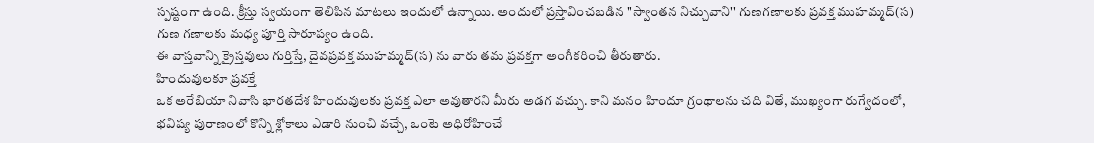స్పష్టంగా ఉంది. క్రీస్తు స్వయంగా తెలిపిన మాటలు ఇందులో ఉన్నాయి. అందులో ప్రస్తావించబడిన ''స్వాంతన నిచ్చువాని'' గుణగణాలకు ప్రవక్త ముహమ్మద్(స) గుణ గణాలకు మధ్య పూర్తి సారూప్యం ఉంది.
ఈ వాస్తవాన్ని క్రైస్తవులు గుర్తిస్తే, దైవప్రవక్త ముహమ్మద్(స) ను వారు తమ ప్రవక్తగా అంగీకరించి తీరుతారు.
హిందువులకూ ప్రవక్తే
ఒక అరేబియా నివాసి భారతదేశ హిందువులకు ప్రవక్త ఎలా అవుతారని మీరు అడగ వచ్చు. కాని మనం హిందూ గ్రంథాలను చది వితే, ముఖ్యంగా రుగ్వేదంలో, భవిష్య పురాణంలో కొన్ని శ్లోకాలు ఎడారి నుంచి వచ్చే, ఒంటె అధిరోహించే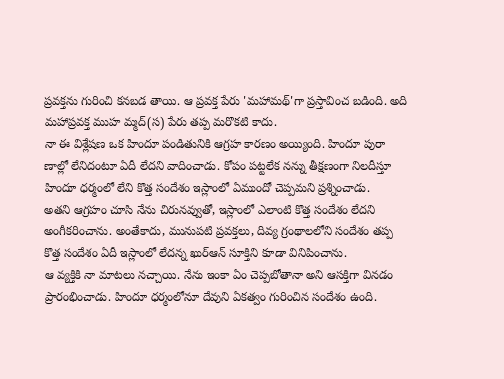ప్రవక్తను గురించి కనబడ తాయి. ఆ ప్రవక్త పేరు 'మహామథ్'గా ప్రస్తావించ బడింది. అది మహాప్రవక్త ముహ మ్మద్(స) పేరు తప్ప మరొకటి కాదు.
నా ఈ విశ్లేషణ ఒక హిందూ పండితునికి ఆగ్రహ కారణం అయ్యింది. హిందూ పురా ణాల్లో లేనిదంటూ ఏదీ లేదని వాదించాడు. కోపం పట్టలేక నన్ను తీక్షణంగా నిలదీస్తూ హిందూ ధర్మంలో లేని కొత్త సందేశం ఇస్లాంలో ఏముందో చెప్పమని ప్రశ్నించాడు.
అతని ఆగ్రహం చూసి నేను చిరునవ్వుతో, ఇస్లాంలో ఎలాంటి కొత్త సందేశం లేదని అంగీకరించాను. అంతేకాదు, మునుపటి ప్రవక్తలు, దివ్య గ్రంథాలలోని సందేశం తప్ప కొత్త సందేశం ఏదీ ఇస్లాంలో లేదన్న ఖుర్ఆన్ సూక్తిని కూడా వినిపించాను.
ఆ వ్యక్తికి నా మాటలు నచ్చాయి. నేను ఇంకా ఏం చెప్పబోతానా అని ఆసక్తిగా వినడం ప్రారంభించాడు. హిందూ ధర్మంలోనూ దేవుని ఏకత్వం గురించిన సందేశం ఉంది.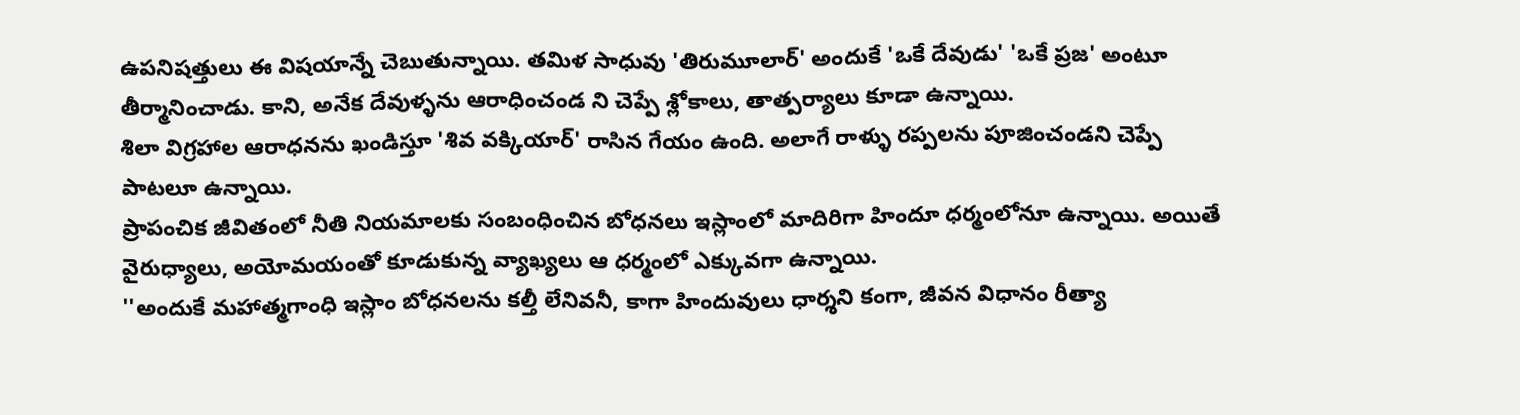ఉపనిషత్తులు ఈ విషయాన్నే చెబుతున్నాయి. తమిళ సాధువు 'తిరుమూలార్' అందుకే 'ఒకే దేవుడు' 'ఒకే ప్రజ' అంటూ తీర్మానించాడు. కాని, అనేక దేవుళ్ళను ఆరాధించండ ని చెప్పే శ్లోకాలు, తాత్పర్యాలు కూడా ఉన్నాయి.
శిలా విగ్రహాల ఆరాధనను ఖండిస్తూ 'శివ వక్కియార్' రాసిన గేయం ఉంది. అలాగే రాళ్ళు రప్పలను పూజించండని చెప్పే పాటలూ ఉన్నాయి.
ప్రాపంచిక జీవితంలో నీతి నియమాలకు సంబంధించిన బోధనలు ఇస్లాంలో మాదిరిగా హిందూ ధర్మంలోనూ ఉన్నాయి. అయితే వైరుధ్యాలు, అయోమయంతో కూడుకున్న వ్యాఖ్యలు ఆ ధర్మంలో ఎక్కువగా ఉన్నాయి.
''అందుకే మహాత్మగాంధి ఇస్లాం బోధనలను కల్తీ లేనివనీ, కాగా హిందువులు ధార్శని కంగా, జీవన విధానం రీత్యా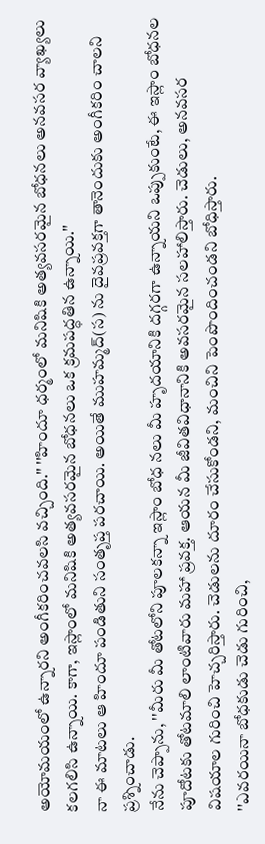అయోమయంలో ఉన్నారని అంగీకరించవలసి వచ్చింది.'' ''హిందూ ధర్మంలో మనిషికి అత్యవసరమైన బోధనలు అనవసర వ్యాఖ్యలు కలగలిసి ఉన్నాయి. కాగా, ఇస్లాంలో మనిషికి అత్యవసరమైన బోధనలు ఒక క్రమపద్ధతిన ఉన్నాయి.''
నా ఈ మాటలు ఆ హిందూ పండితుని సంతృప్త పరచాయి. అయితే ముహమ్మద్(స) ను దైవప్రవక్తగా తానెందుకు అంగీకరిం చాలని ప్రశ్నించాడు.
నేను చెప్పాను, ''మీరు మీ తోటలోని పూలకన్నా ఇస్లాం బోధ నలు మీ హృదయానికి దగ్గరగా ఉన్నాయని ఒప్పుకుంటే, ఈ ఇస్లాం బోధనల పూదోటకు తోటమాలి లాంటివారు మహా ప్రవక్త. ఆయన మీ జీవితవిధానానికి అవసరమైన సలహాలిస్తారు. చెడులు, అనవసర విషయాల గురించి హెచ్చరిస్తారు. చెడులను దూరం చేసుకోండని, మంచిని పెంపొందించండని బోధిస్తారు.
''ఎవరయినా బోధకుడు చెడు గురించి,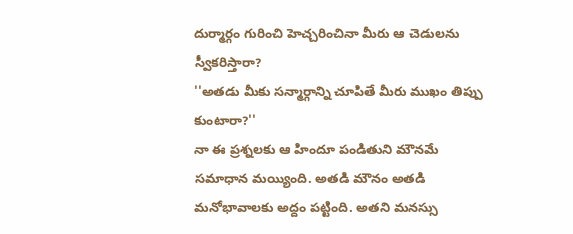దుర్మార్గం గురించి హెచ్చరించినా మీరు ఆ చెడులను స్వీకరిస్తారా?
''అతడు మీకు సన్మార్గాన్ని చూపితే మీరు ముఖం తిప్పు కుంటారా?''
నా ఈ ప్రశ్నలకు ఆ హిందూ పండితుని మౌనమే సమాధాన మయ్యింది. అతడి మౌనం అతడి మనోభావాలకు అద్దం పట్టింది. అతని మనస్సు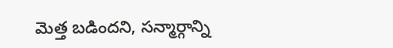మెత్త బడిందని, సన్మార్గాన్ని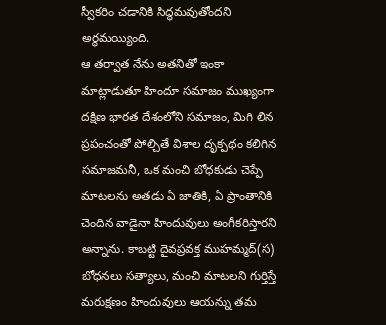స్వీకరిం చడానికి సిద్ధమవుతోందని అర్థమయ్యింది.
ఆ తర్వాత నేను అతనితో ఇంకా మాట్లాడుతూ హిందూ సమాజం ముఖ్యంగా దక్షిణ భారత దేశంలోని సమాజం, మిగి లిన ప్రపంచంతో పోల్చితే విశాల దృక్పథం కలిగిన సమాజమనీ, ఒక మంచి బోధకుడు చెప్పే మాటలను అతడు ఏ జాతికి, ఏ ప్రాంతానికి చెందిన వాడైనా హిందువులు అంగీకరిస్తారని అన్నాను. కాబట్టి దైవప్రవక్త ముహమ్మద్(స) బోధనలు సత్యాలు, మంచి మాటలని గుర్తిస్తే మరుక్షణం హిందువులు ఆయన్ను తమ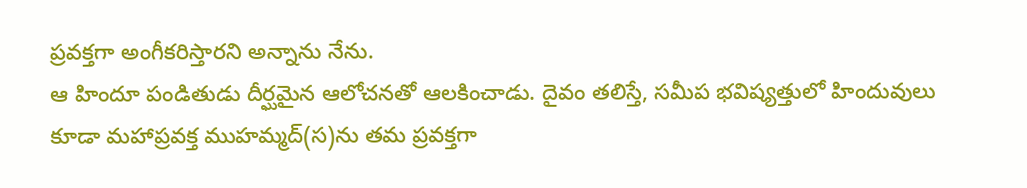ప్రవక్తగా అంగీకరిస్తారని అన్నాను నేను.
ఆ హిందూ పండితుడు దీర్ఘమైన ఆలోచనతో ఆలకించాడు. దైవం తలిస్తే, సమీప భవిష్యత్తులో హిందువులు కూడా మహాప్రవక్త ముహమ్మద్(స)ను తమ ప్రవక్తగా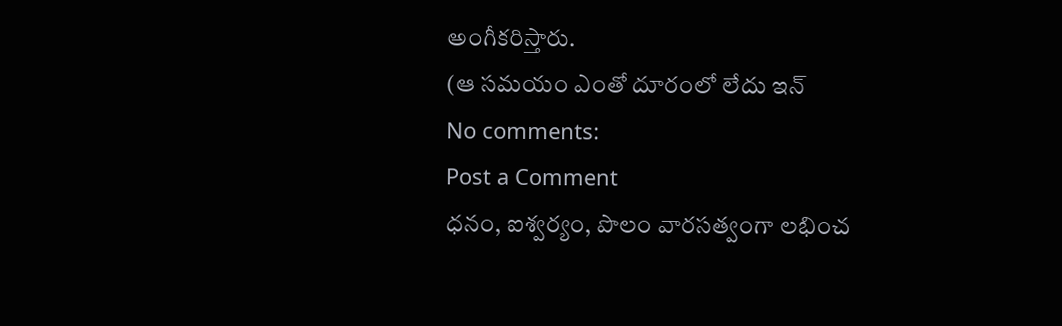అంగీకరిస్తారు.
(ఆ సమయం ఎంతో దూరంలో లేదు ఇన్
No comments:
Post a Comment
ధనం, ఐశ్వర్యం, పొలం వారసత్వంగా లభించ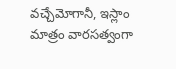వచ్చేమోగానీ, ఇస్లాం మాత్రం వారసత్వంగా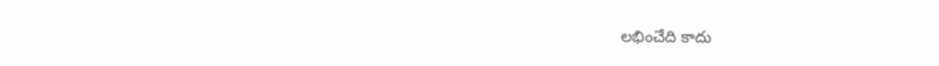లభించేది కాదు